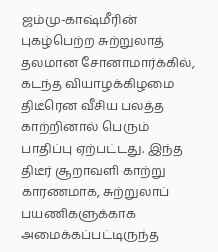ஜம்மு-காஷ்மீரின் புகழ்பெற்ற சுற்றுலாத் தலமான சோனாமார்க்கில், கடந்த வியாழக்கிழமை திடீரென வீசிய பலத்த காற்றினால் பெரும் பாதிப்பு ஏற்பட்டது. இந்த திடீர் சூறாவளி காற்று காரணமாக, சுற்றுலாப் பயணிகளுக்காக அமைக்கப்பட்டிருந்த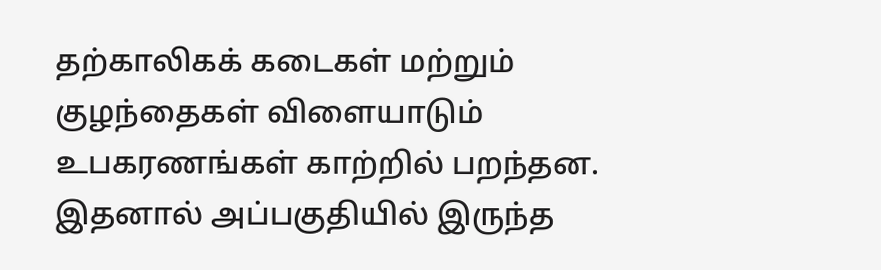தற்காலிகக் கடைகள் மற்றும் குழந்தைகள் விளையாடும் உபகரணங்கள் காற்றில் பறந்தன. இதனால் அப்பகுதியில் இருந்த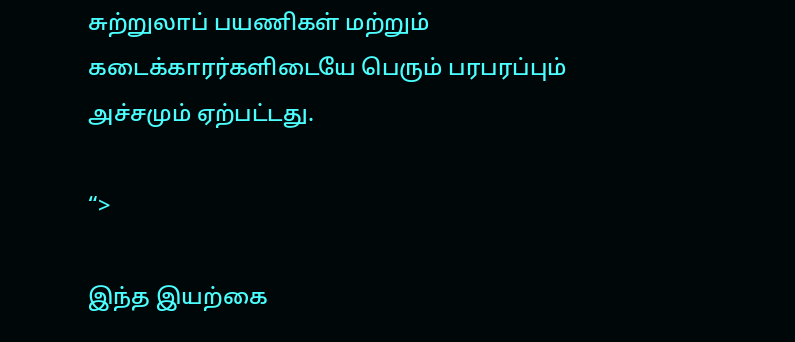சுற்றுலாப் பயணிகள் மற்றும் கடைக்காரர்களிடையே பெரும் பரபரப்பும் அச்சமும் ஏற்பட்டது.

“>

இந்த இயற்கை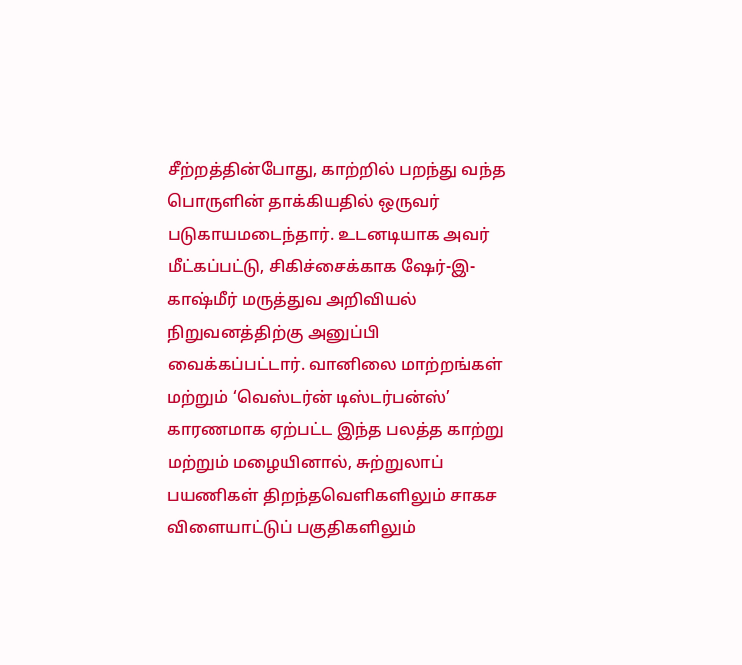சீற்றத்தின்போது, காற்றில் பறந்து வந்த பொருளின் தாக்கியதில் ஒருவர் படுகாயமடைந்தார். உடனடியாக அவர் மீட்கப்பட்டு, சிகிச்சைக்காக ஷேர்-இ-காஷ்மீர் மருத்துவ அறிவியல் நிறுவனத்திற்கு அனுப்பி வைக்கப்பட்டார். வானிலை மாற்றங்கள் மற்றும் ‘வெஸ்டர்ன் டிஸ்டர்பன்ஸ்’ காரணமாக ஏற்பட்ட இந்த பலத்த காற்று மற்றும் மழையினால், சுற்றுலாப் பயணிகள் திறந்தவெளிகளிலும் சாகச விளையாட்டுப் பகுதிகளிலும்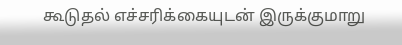கூடுதல் எச்சரிக்கையுடன் இருக்குமாறு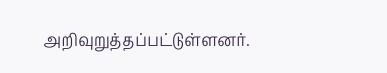அறிவுறுத்தப்பட்டுள்ளனர்.